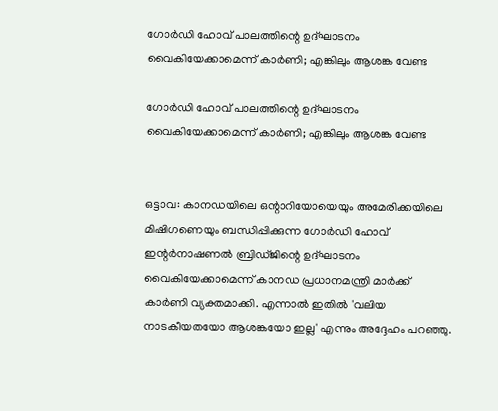ഗോര്‍ഡി ഹോവ് പാലത്തിന്റെ ഉദ്ഘാടനം വൈകിയേക്കാമെന്ന് കാര്‍ണി; എങ്കിലും ആശങ്ക വേണ്ട

ഗോര്‍ഡി ഹോവ് പാലത്തിന്റെ ഉദ്ഘാടനം വൈകിയേക്കാമെന്ന് കാര്‍ണി; എങ്കിലും ആശങ്ക വേണ്ട


ഒട്ടാവ: കാനഡയിലെ ഒന്റാറിയോയെയും അമേരിക്കയിലെ മിഷിഗണെയും ബന്ധിപ്പിക്കുന്ന ഗോര്‍ഡി ഹോവ് ഇന്റര്‍നാഷണല്‍ ബ്രിഡ്ജിന്റെ ഉദ്ഘാടനം വൈകിയേക്കാമെന്ന് കാനഡ പ്രധാനമന്ത്രി മാര്‍ക്ക് കാര്‍ണി വ്യക്തമാക്കി. എന്നാല്‍ ഇതില്‍ 'വലിയ നാടകീയതയോ ആശങ്കയോ ഇല്ല' എന്നും അദ്ദേഹം പറഞ്ഞു.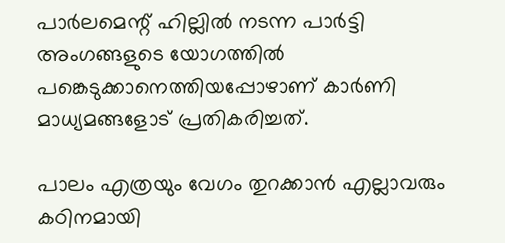പാര്‍ലമെന്റ് ഹില്ലില്‍ നടന്ന പാര്‍ട്ടി അംഗങ്ങളുടെ യോഗത്തില്‍ പങ്കെടുക്കാനെത്തിയപ്പോഴാണ് കാര്‍ണി മാധ്യമങ്ങളോട് പ്രതികരിച്ചത്.

പാലം എത്രയും വേഗം തുറക്കാന്‍ എല്ലാവരും കഠിനമായി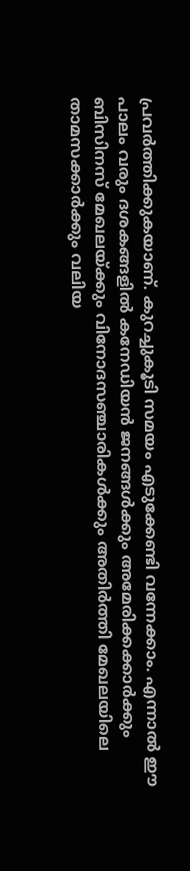പ്രവര്‍ത്തിക്കുകയാണ്. കുറച്ചുകൂടി സമയം എടുക്കേണ്ടി വന്നേക്കാം. എന്നാല്‍ ഈ പാലം വരും ദശകങ്ങളില്‍ കനേഡിയന്‍ ജനങ്ങള്‍ക്കും അമേരിക്കക്കാര്‍ക്കും ബിസിനസ് മേഖലയ്ക്കും വിനോദസഞ്ചാരികള്‍ക്കും അതിര്‍ത്തി മേഖലയിലെ താമസക്കാര്‍ക്കും വലിയ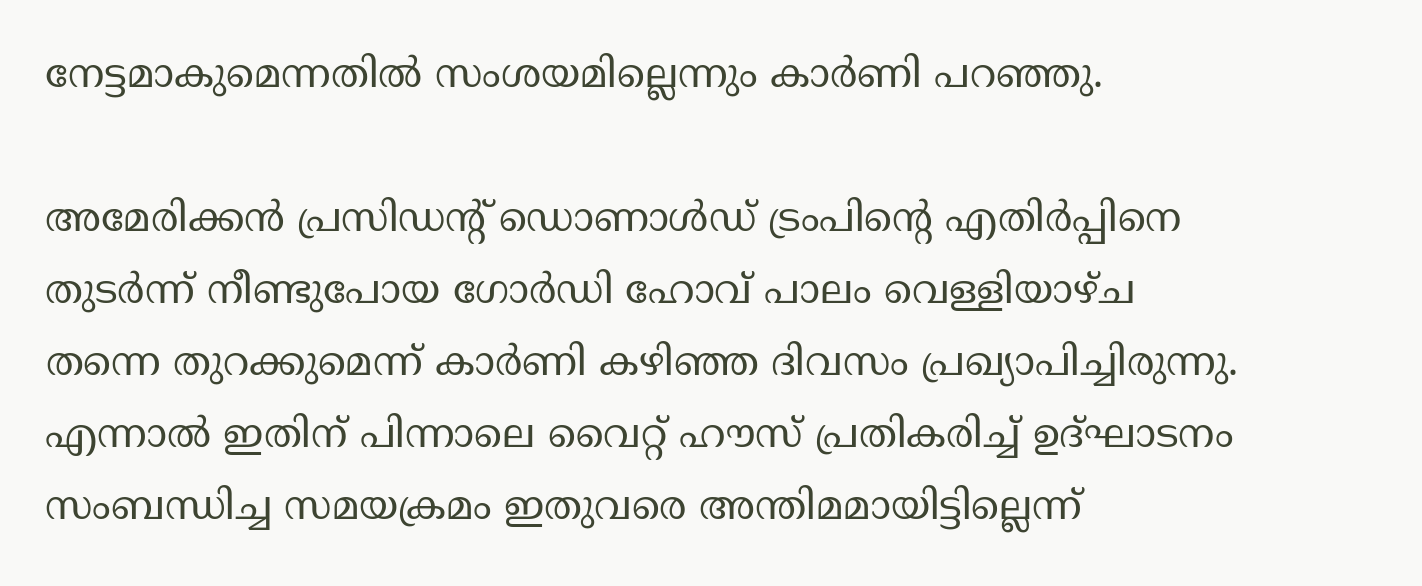നേട്ടമാകുമെന്നതില്‍ സംശയമില്ലെന്നും കാര്‍ണി പറഞ്ഞു.

അമേരിക്കന്‍ പ്രസിഡന്റ് ഡൊണാള്‍ഡ് ട്രംപിന്റെ എതിര്‍പ്പിനെ തുടര്‍ന്ന് നീണ്ടുപോയ ഗോര്‍ഡി ഹോവ് പാലം വെള്ളിയാഴ്ച തന്നെ തുറക്കുമെന്ന് കാര്‍ണി കഴിഞ്ഞ ദിവസം പ്രഖ്യാപിച്ചിരുന്നു. എന്നാല്‍ ഇതിന് പിന്നാലെ വൈറ്റ് ഹൗസ് പ്രതികരിച്ച് ഉദ്ഘാടനം സംബന്ധിച്ച സമയക്രമം ഇതുവരെ അന്തിമമായിട്ടില്ലെന്ന്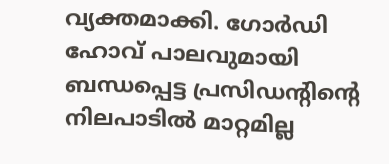വ്യക്തമാക്കി. ഗോര്‍ഡി ഹോവ് പാലവുമായി ബന്ധപ്പെട്ട പ്രസിഡന്റിന്റെ നിലപാടില്‍ മാറ്റമില്ല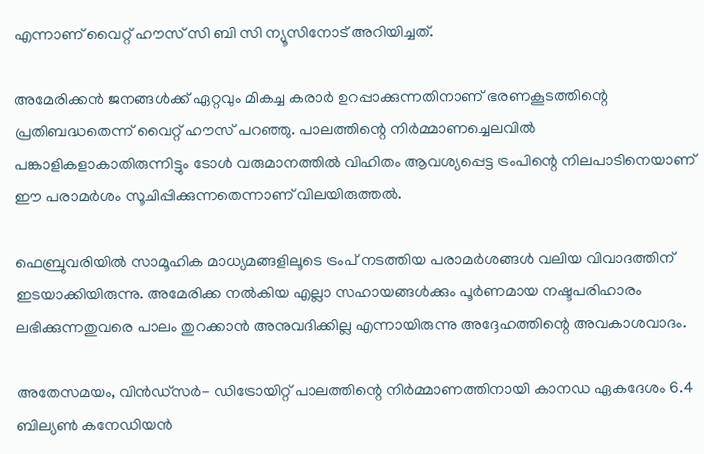എന്നാണ് വൈറ്റ് ഹൗസ് സി ബി സി ന്യൂസിനോട് അറിയിച്ചത്.

അമേരിക്കന്‍ ജനങ്ങള്‍ക്ക് ഏറ്റവും മികച്ച കരാര്‍ ഉറപ്പാക്കുന്നതിനാണ് ഭരണകൂടത്തിന്റെ പ്രതിബദ്ധതെന്ന് വൈറ്റ് ഹൗസ് പറഞ്ഞു. പാലത്തിന്റെ നിര്‍മ്മാണച്ചെലവില്‍ പങ്കാളികളാകാതിരുന്നിട്ടും ടോള്‍ വരുമാനത്തില്‍ വിഹിതം ആവശ്യപ്പെട്ട ട്രംപിന്റെ നിലപാടിനെയാണ് ഈ പരാമര്‍ശം സൂചിപ്പിക്കുന്നതെന്നാണ് വിലയിരുത്തല്‍.

ഫെബ്രുവരിയില്‍ സാമൂഹിക മാധ്യമങ്ങളിലൂടെ ട്രംപ് നടത്തിയ പരാമര്‍ശങ്ങള്‍ വലിയ വിവാദത്തിന് ഇടയാക്കിയിരുന്നു. അമേരിക്ക നല്‍കിയ എല്ലാ സഹായങ്ങള്‍ക്കും പൂര്‍ണമായ നഷ്ടപരിഹാരം ലഭിക്കുന്നതുവരെ പാലം തുറക്കാന്‍ അനുവദിക്കില്ല എന്നായിരുന്നു അദ്ദേഹത്തിന്റെ അവകാശവാദം.

അതേസമയം, വിന്‍ഡ്‌സര്‍- ഡിട്രോയിറ്റ് പാലത്തിന്റെ നിര്‍മ്മാണത്തിനായി കാനഡ ഏകദേശം 6.4 ബില്യണ്‍ കനേഡിയന്‍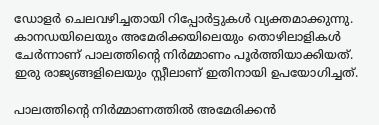ഡോളര്‍ ചെലവഴിച്ചതായി റിപ്പോര്‍ട്ടുകള്‍ വ്യക്തമാക്കുന്നു. കാനഡയിലെയും അമേരിക്കയിലെയും തൊഴിലാളികള്‍ ചേര്‍ന്നാണ് പാലത്തിന്റെ നിര്‍മ്മാണം പൂര്‍ത്തിയാക്കിയത്. ഇരു രാജ്യങ്ങളിലെയും സ്റ്റീലാണ് ഇതിനായി ഉപയോഗിച്ചത്.

പാലത്തിന്റെ നിര്‍മ്മാണത്തില്‍ അമേരിക്കന്‍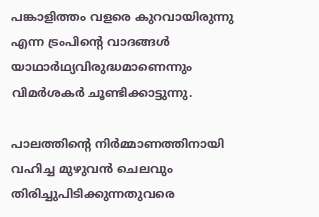പങ്കാളിത്തം വളരെ കുറവായിരുന്നു എന്ന ട്രംപിന്റെ വാദങ്ങള്‍ യാഥാര്‍ഥ്യവിരുദ്ധമാണെന്നും വിമര്‍ശകര്‍ ചൂണ്ടിക്കാട്ടുന്നു.

പാലത്തിന്റെ നിര്‍മ്മാണത്തിനായി വഹിച്ച മുഴുവന്‍ ചെലവും തിരിച്ചുപിടിക്കുന്നതുവരെ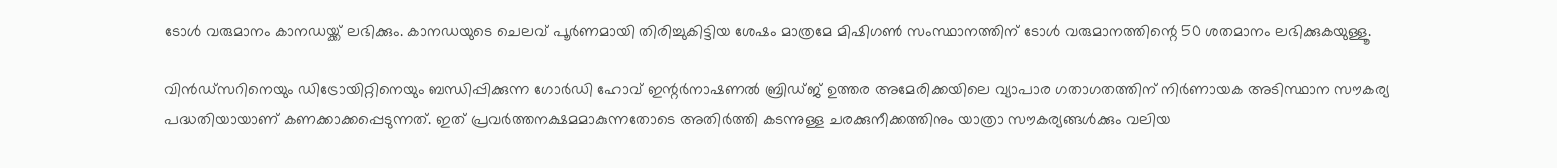ടോള്‍ വരുമാനം കാനഡയ്ക്ക് ലഭിക്കും. കാനഡയുടെ ചെലവ് പൂര്‍ണമായി തിരിച്ചുകിട്ടിയ ശേഷം മാത്രമേ മിഷിഗണ്‍ സംസ്ഥാനത്തിന് ടോള്‍ വരുമാനത്തിന്റെ 50 ശതമാനം ലഭിക്കുകയുള്ളൂ.

വിന്‍ഡ്‌സറിനെയും ഡിട്രോയിറ്റിനെയും ബന്ധിപ്പിക്കുന്ന ഗോര്‍ഡി ഹോവ് ഇന്റര്‍നാഷണല്‍ ബ്രിഡ്ജ് ഉത്തര അമേരിക്കയിലെ വ്യാപാര ഗതാഗതത്തിന് നിര്‍ണായക അടിസ്ഥാന സൗകര്യ പദ്ധതിയായാണ് കണക്കാക്കപ്പെടുന്നത്. ഇത് പ്രവര്‍ത്തനക്ഷമമാകുന്നതോടെ അതിര്‍ത്തി കടന്നുള്ള ചരക്കുനീക്കത്തിനും യാത്രാ സൗകര്യങ്ങള്‍ക്കും വലിയ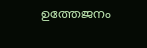ഉത്തേജനം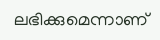ലഭിക്കുമെന്നാണ്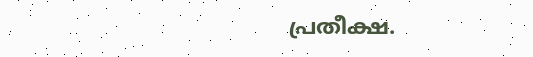പ്രതീക്ഷ.